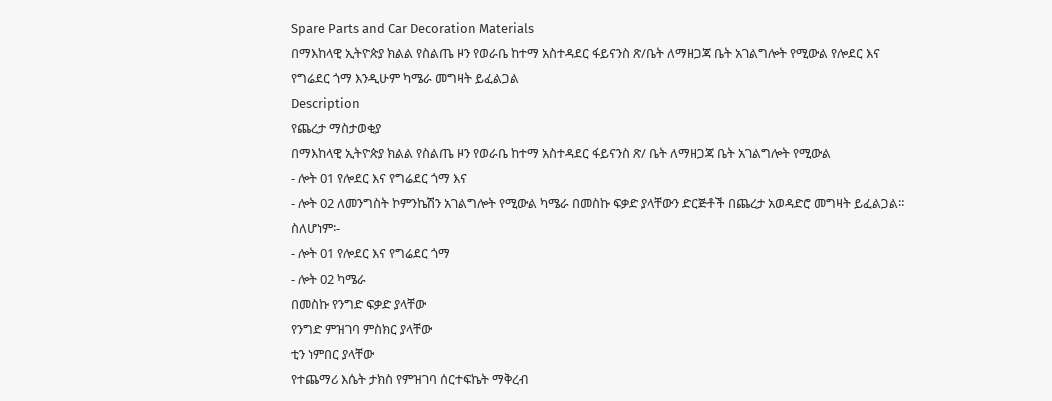Spare Parts and Car Decoration Materials
በማእከላዊ ኢትዮጵያ ክልል የስልጤ ዞን የወራቤ ከተማ አስተዳደር ፋይናንስ ጽ/ቤት ለማዘጋጃ ቤት አገልግሎት የሚውል የሎደር እና የግሬደር ጎማ እንዲሁም ካሜራ መግዛት ይፈልጋል
Description
የጨረታ ማስታወቂያ
በማእከላዊ ኢትዮጵያ ክልል የስልጤ ዞን የወራቤ ከተማ አስተዳደር ፋይናንስ ጽ/ ቤት ለማዘጋጃ ቤት አገልግሎት የሚውል
- ሎት 01 የሎደር እና የግሬደር ጎማ እና
- ሎት 02 ለመንግስት ኮምንኬሽን አገልግሎት የሚውል ካሜራ በመስኩ ፍቃድ ያላቸውን ድርጅቶች በጨረታ አወዳድሮ መግዛት ይፈልጋል።
ስለሆነም፡-
- ሎት 01 የሎደር እና የግሬደር ጎማ
- ሎት 02 ካሜራ
በመስኩ የንግድ ፍቃድ ያላቸው
የንግድ ምዝገባ ምስክር ያላቸው
ቲን ነምበር ያላቸው
የተጨማሪ እሴት ታክስ የምዝገባ ሰርተፍኬት ማቅረብ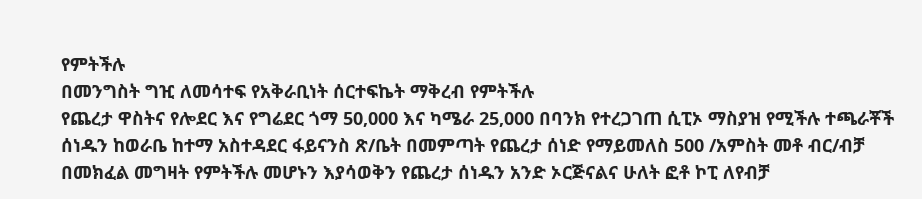የምትችሉ
በመንግስት ግዢ ለመሳተፍ የአቅራቢነት ሰርተፍኬት ማቅረብ የምትችሉ
የጨረታ ዋስትና የሎደር እና የግሬደር ጎማ 50,000 እና ካሜራ 25,000 በባንክ የተረጋገጠ ሲፒኦ ማስያዝ የሚችሉ ተጫራቾች ሰነዱን ከወራቤ ከተማ አስተዳደር ፋይናንስ ጽ/ቤት በመምጣት የጨረታ ሰነድ የማይመለስ 500 /አምስት መቶ ብር/ብቻ በመክፈል መግዛት የምትችሉ መሆኑን እያሳወቅን የጨረታ ሰነዱን አንድ ኦርጅናልና ሁለት ፎቶ ኮፒ ለየብቻ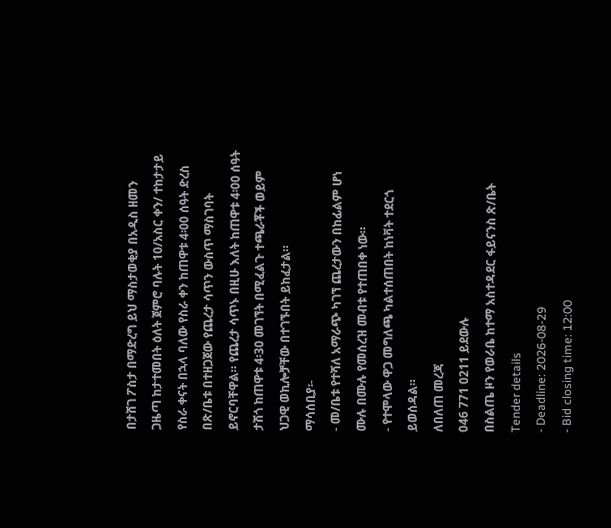በታሸገ ፖስታ በማድረግ ይህ ማስታወቂያ በአዲስ ዘመን ጋዜጣ ከታተመበት ዕለት ጀምሮ ባሉት 10/አስር ቀን/ ተከታታይ የስራ ቀናት በኋላ ባለው የስራ ቀን ከጠዋቱ 4፡00 ሰዓት ድረስ በጽ/ቤቱ በተዘጋጀው የጨረታ ሳጥን ውስጥ ማስገባት ይኖርባቸዋል። የጨረታ ሳጥኑ በዚሁ እለት ከጠዋቱ 4፡00 ሰዓት ታሽጎ ከጠዋቱ 4፡30 መገኘት በሚፈልጉ ተጫራቾች ወይም ህጋዊ ወኪሎቻቸው በተገኙበት ይከፈታል።
ማሳሰቢያ፡-
- መ/ቤቱ የተሻለ አማራጭ ካገኘ ጨረታውን በከፊልም ሆነ ሙሉ በሙሉ የመሰረዝ መብቱ የተጠበቀ ነው።
- የተሞላው ዋጋ መግለጫ ካልተሰጠበት ከነቫት ተደርጎ ይወሰዳል።
ለበለጠ መረጃ
046 771 0211 ይደውሉ
በስልጤ ዞን የወራቤ ከተማ አስተዳደር ፋይናንስ ጽ/ቤት
Tender details
- Deadline: 2026-08-29
- Bid closing time: 12:00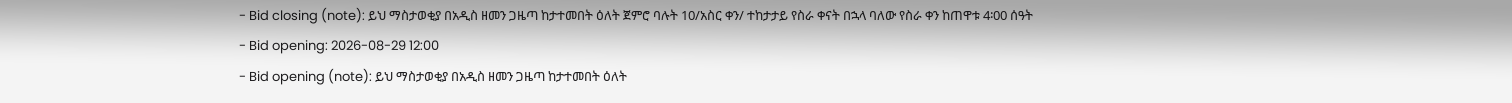- Bid closing (note): ይህ ማስታወቂያ በአዲስ ዘመን ጋዜጣ ከታተመበት ዕለት ጀምሮ ባሉት 10/አስር ቀን/ ተከታታይ የስራ ቀናት በኋላ ባለው የስራ ቀን ከጠዋቱ 4፡00 ሰዓት
- Bid opening: 2026-08-29 12:00
- Bid opening (note): ይህ ማስታወቂያ በአዲስ ዘመን ጋዜጣ ከታተመበት ዕለት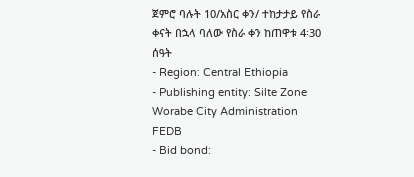ጀምሮ ባሉት 10/አስር ቀን/ ተከታታይ የስራ ቀናት በኋላ ባለው የስራ ቀን ከጠዋቱ 4፡30 ሰዓት
- Region: Central Ethiopia
- Publishing entity: Silte Zone Worabe City Administration FEDB
- Bid bond: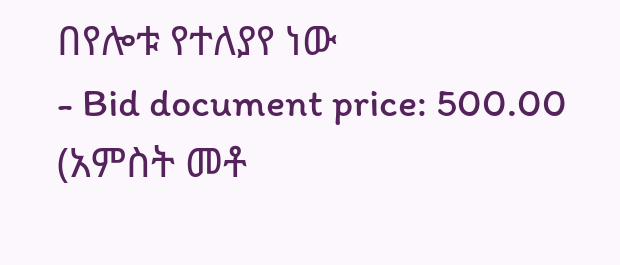በየሎቱ የተለያየ ነው
- Bid document price: 500.00 (አምስት መቶ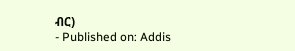ብር)
- Published on: Addis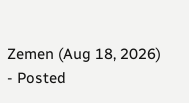Zemen (Aug 18, 2026)
- Posted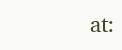at: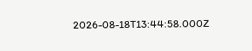2026-08-18T13:44:58.000Z